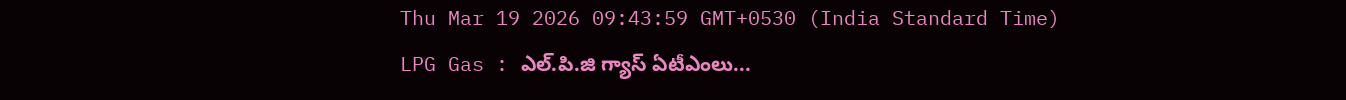Thu Mar 19 2026 09:43:59 GMT+0530 (India Standard Time)
LPG Gas : ఎల్.పి.జి గ్యాస్ ఏటీఎంలు...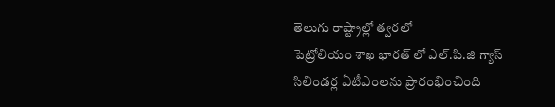తెలుగు రాష్ట్రాల్లో త్వరలో
పెట్రోలియం శాఖ భారత్ లో ఎల్.పి.జి గ్యాస్ సిలిండర్ల ఏటీఎంలను ప్రారంభించింది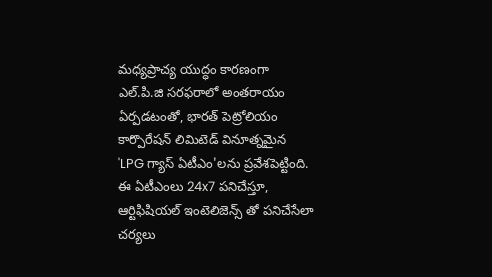మధ్యప్రాచ్య యుద్ధం కారణంగా ఎల్.పి.జి సరఫరాలో అంతరాయం ఏర్పడటంతో, భారత్ పెట్రోలియం కార్పొరేషన్ లిమిటెడ్ వినూత్నమైన 'LPG గ్యాస్ ఏటీఎం'లను ప్రవేశపెట్టింది. ఈ ఏటీఎంలు 24x7 పనిచేస్తూ, ఆర్టిఫిషియల్ ఇంటెలిజెన్స్ తో పనిచేసేలా చర్యలు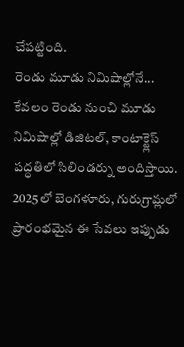చేపట్టింది.
రెండు మూడు నిమిషాల్లోనే...
కేవలం రెండు నుంచి మూడు నిమిషాల్లో డిజిటల్, కాంటాక్ట్లెస్ పద్ధతిలో సిలిండర్ను అందిస్తాయి. 2025లో బెంగళూరు, గురుగ్రామ్లలో ప్రారంభమైన ఈ సేవలు ఇప్పుడు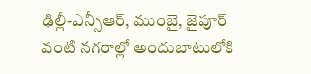ఢిల్లీ-ఎన్సీఆర్, ముంబై, జైపూర్ వంటి నగరాల్లో అందుబాటులోకి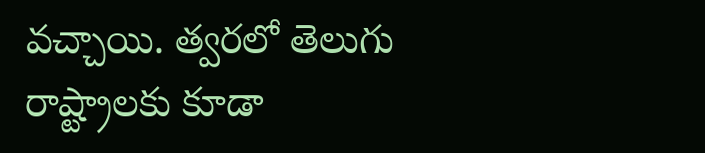వచ్చాయి. త్వరలో తెలుగు రాష్ట్రాలకు కూడా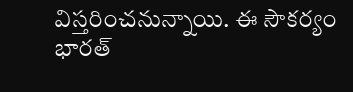విస్తరించనున్నాయి. ఈ సౌకర్యం భారత్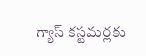గ్యాస్ కస్టమర్లకు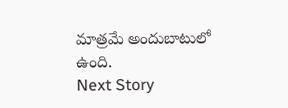మాత్రమే అందుబాటులో ఉంది.
Next Story